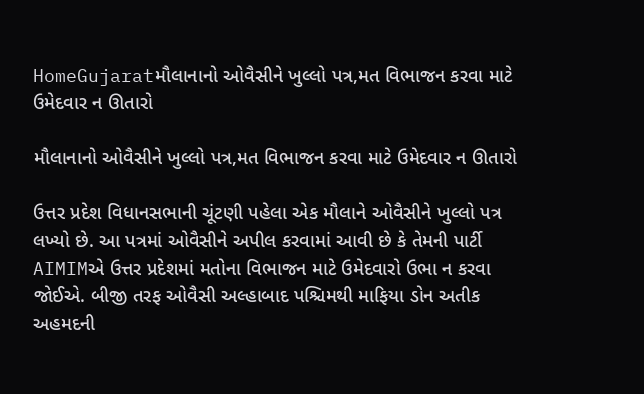HomeGujaratમૌલાનાનો ઓવૈસીને ખુલ્લો પત્ર,મત વિભાજન કરવા માટે ઉમેદવાર ન ઊતારો

મૌલાનાનો ઓવૈસીને ખુલ્લો પત્ર,મત વિભાજન કરવા માટે ઉમેદવાર ન ઊતારો

ઉત્તર પ્રદેશ વિધાનસભાની ચૂંટણી પહેલા એક મૌલાને ઓવૈસીને ખુલ્લો પત્ર લખ્યો છે. આ પત્રમાં ઓવૈસીને અપીલ કરવામાં આવી છે કે તેમની પાર્ટી AIMIMએ ઉત્તર પ્રદેશમાં મતોના વિભાજન માટે ઉમેદવારો ઉભા ન કરવા જોઈએ. બીજી તરફ ઓવૈસી અલ્હાબાદ પશ્ચિમથી માફિયા ડોન અતીક અહમદની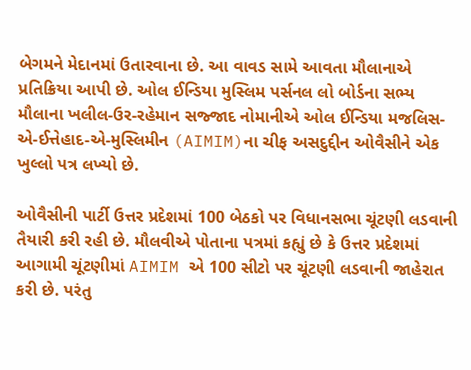બેગમને મેદાનમાં ઉતારવાના છે. આ વાવડ સામે આવતા મૌલાનાએ પ્રતિક્રિયા આપી છે. ઓલ ઈન્ડિયા મુસ્લિમ પર્સનલ લો બોર્ડના સભ્ય મૌલાના ખલીલ-ઉર-રહેમાન સજ્જાદ નોમાનીએ ઓલ ઈન્ડિયા મજલિસ-એ-ઈત્તેહાદ-એ-મુસ્લિમીન (AIMIM)ના ચીફ અસદુદ્દીન ઓવૈસીને એક ખુલ્લો પત્ર લખ્યો છે.

ઓવૈસીની પાર્ટી ઉત્તર પ્રદેશમાં 100 બેઠકો પર વિધાનસભા ચૂંટણી લડવાની તૈયારી કરી રહી છે. મૌલવીએ પોતાના પત્રમાં કહ્યું છે કે ઉત્તર પ્રદેશમાં આગામી ચૂંટણીમાં AIMIM એ 100 સીટો પર ચૂંટણી લડવાની જાહેરાત કરી છે. પરંતુ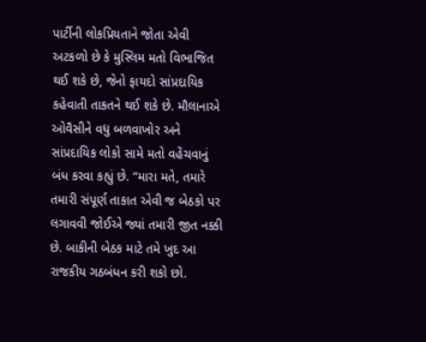પાર્ટીની લોકપ્રિયતાને જોતા એવી અટકળો છે કે મુસ્લિમ મતો વિભાજિત થઈ શકે છે, જેનો ફાયદો સાંપ્રદાયિક કહેવાતી તાકતને થઈ શકે છે. મૌલાનાએ ઓવૈસીને વધુ બળવાખોર અને સાંપ્રદાયિક લોકો સામે મતો વહેંચવાનું બંધ કરવા કહ્યું છે. “મારા મતે, તમારે તમારી સંપૂર્ણ તાકાત એવી જ બેઠકો પર લગાવવી જોઈએ જ્યાં તમારી જીત નક્કી છે. બાકીની બેઠક માટે તમે ખુદ આ રાજકીય ગઠબંધન કરી શકો છો.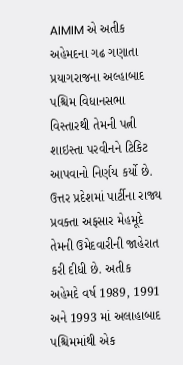AIMIM એ અતીક અહેમદના ગઢ ગણાતા પ્રયાગરાજના અલ્હાબાદ પશ્ચિમ વિધાનસભા વિસ્તારથી તેમની પત્ની શાઇસ્તા પરવીનને ટિકિટ આપવાનો નિર્ણય કર્યો છે. ઉત્તર પ્રદેશમાં પાર્ટીના રાજ્ય પ્રવક્તા અફસાર મેહમૂદે તેમની ઉમેદવારીની જાહેરાત કરી દીધી છે. અતીક અહેમદે વર્ષ 1989, 1991 અને 1993 માં અલાહાબાદ પશ્ચિમમાંથી એક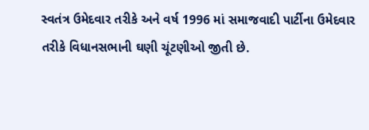સ્વતંત્ર ઉમેદવાર તરીકે અને વર્ષ 1996 માં સમાજવાદી પાર્ટીના ઉમેદવાર તરીકે વિધાનસભાની ઘણી ચૂંટણીઓ જીતી છે.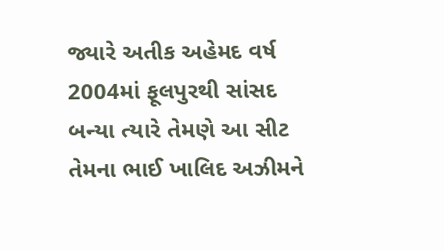જ્યારે અતીક અહેમદ વર્ષ 2004માં ફૂલપુરથી સાંસદ બન્યા ત્યારે તેમણે આ સીટ તેમના ભાઈ ખાલિદ અઝીમને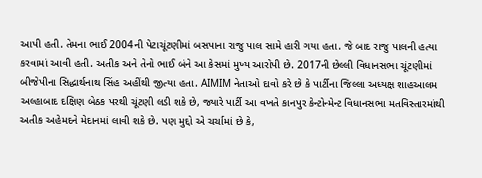આપી હતી. તેમના ભાઈ 2004ની પેટાચૂંટણીમાં બસપાના રાજુ પાલ સામે હારી ગયા હતા. જે બાદ રાજુ પાલની હત્યા કરવામાં આવી હતી. અતીક અને તેનો ભાઈ બંને આ કેસમાં મુખ્ય આરોપી છે. 2017ની છેલ્લી વિધાનસભા ચૂંટણીમાં બીજેપીના સિદ્ધાર્થનાથ સિંહ અહીંથી જીત્યા હતા. AIMIM નેતાઓ દાવો કરે છે કે પાર્ટીના જિલ્લા અધ્યક્ષ શાહઆલમ અલ્હાબાદ દક્ષિણ બેઠક પરથી ચૂંટણી લડી શકે છે, જ્યારે પાર્ટી આ વખતે કાનપુર કેન્ટોન્મેન્ટ વિધાનસભા મતવિસ્તારમાંથી અતીક અહેમદને મેદાનમાં લાવી શકે છે. પણ મુદ્દો એ ચર્ચામાં છે કે,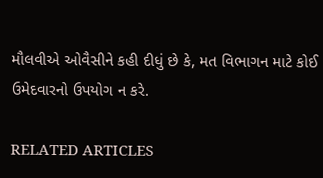મૌલવીએ ઓવૈસીને કહી દીધું છે કે, મત વિભાગન માટે કોઈ ઉમેદવારનો ઉપયોગ ન કરે.

RELATED ARTICLES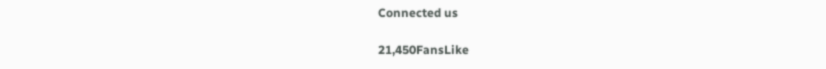Connected us

21,450FansLike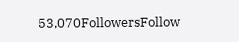53,070FollowersFollow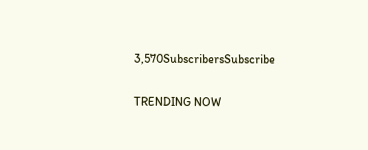3,570SubscribersSubscribe

TRENDING NOW